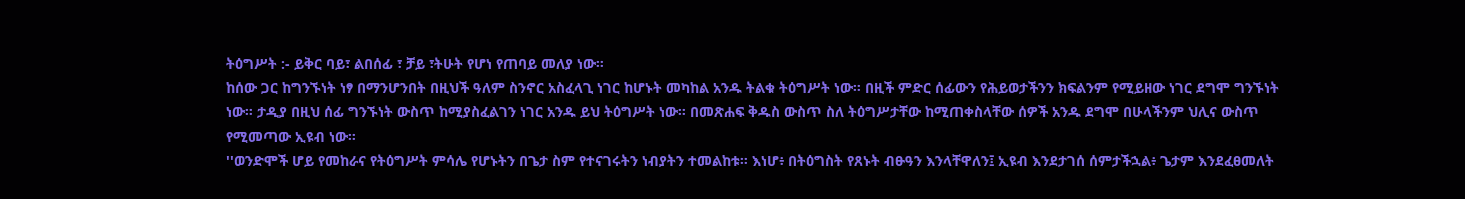ትዕግሥት :- ይቅር ባይ፣ ልበሰፊ ፣ ቻይ ፣ትሁት የሆነ የጠባይ መለያ ነው።
ከሰው ጋር ከግንኙነት ነፃ በማንሆንበት በዚህች ዓለም ስንኖር አስፈላጊ ነገር ከሆኑት መካከል አንዱ ትልቁ ትዕግሥት ነው። በዚች ምድር ሰፊውን የሕይወታችንን ክፍልንም የሚይዘው ነገር ደግሞ ግንኙነት ነው። ታዲያ በዚህ ሰፊ ግንኙነት ውስጥ ከሚያስፈልገን ነገር አንዱ ይህ ትዕግሥት ነው። በመጽሐፍ ቅዱስ ውስጥ ስለ ትዕግሥታቸው ከሚጠቀስላቸው ሰዎች አንዱ ደግሞ በሁላችንም ህሊና ውስጥ የሚመጣው ኢዩብ ነው።
''ወንድሞች ሆይ የመከራና የትዕግሥት ምሳሌ የሆኑትን በጌታ ስም የተናገሩትን ነብያትን ተመልከቱ። እነሆ፥ በትዕግስት የጸኑት ብፁዓን እንላቸዋለን፤ ኢዩብ እንደታገሰ ሰምታችኋል፥ ጌታም እንደፈፀመለት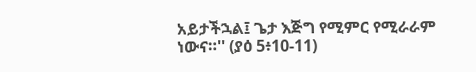አይታችኋል፤ ጌታ እጅግ የሚምር የሚራራም ነውና።'' (ያዕ 5፥10-11)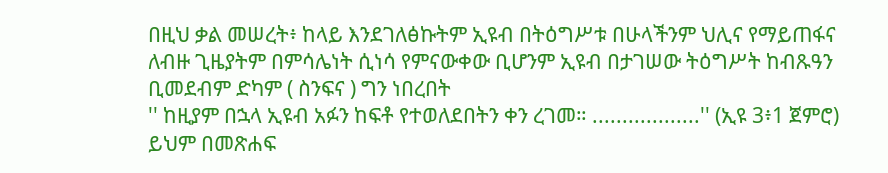በዚህ ቃል መሠረት፥ ከላይ እንደገለፅኩትም ኢዩብ በትዕግሥቱ በሁላችንም ህሊና የማይጠፋና ለብዙ ጊዜያትም በምሳሌነት ሲነሳ የምናውቀው ቢሆንም ኢዩብ በታገሠው ትዕግሥት ከብጹዓን ቢመደብም ድካም ( ስንፍና ) ግን ነበረበት
'' ከዚያም በኋላ ኢዩብ አፉን ከፍቶ የተወለደበትን ቀን ረገመ። ..................'' (ኢዩ 3፥1 ጀምሮ) ይህም በመጽሐፍ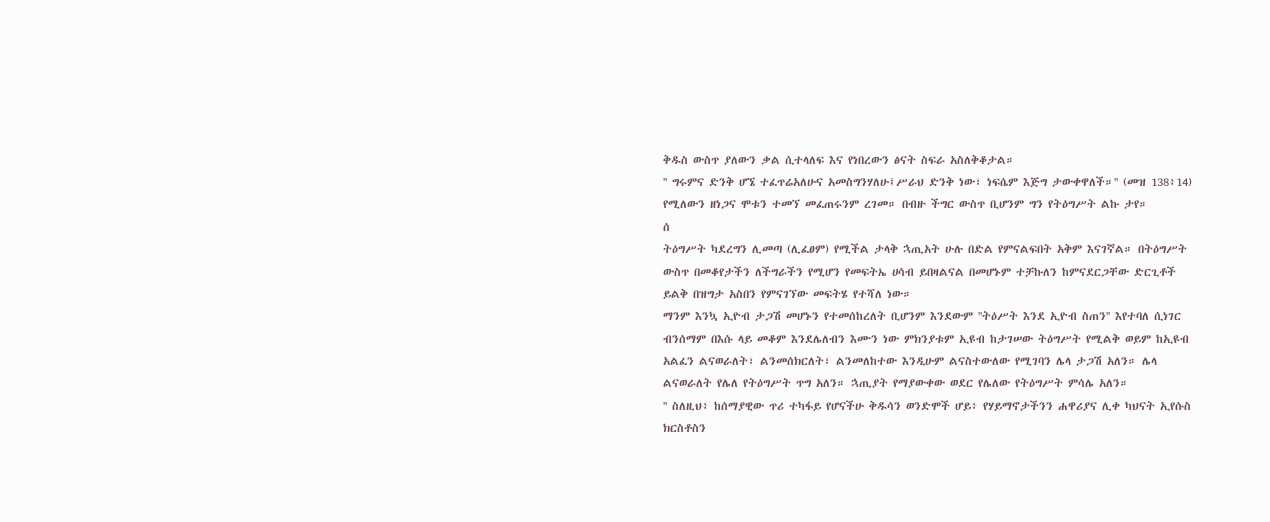ቅዱስ ውስጥ ያለውን ቃል ሲተላለፍ እና የነበረውን ፅናት ስፍራ አስለቅቆታል።
'' ግሩምና ድንቅ ሆኜ ተፈጥሬአለሁና አመስግንሃለሁ፤ሥራህ ድንቅ ነው፣ ነፍሴም እጅግ ታውቀዋለች።'' (መዝ 138፥14) የሚለውን ዘነጋና ሞቱን ተመኘ መፈጠሩንም ረገመ። በብዙ ችግር ውስጥ ቢሆንም ግን የትዕግሥት ልኩ ታየ።
ሰ
ትዕግሥት ካደረግን ሊመጣ (ሊፈፀም) የሚችል ታላቅ ኋጢአት ሁሉ በድል የምናልፍበት አቅም እናገኛል። በትዕግሥት ውስጥ በመቆየታችን ለችግራችን የሚሆን የመፍትኤ ሀሳብ ይበዛልናል በመሆኑም ተቻኩለን ከምናደርጋቸው ድርጊቶች ይልቅ በዝግታ አስበን የምናገኘው መፍትሄ የተሻለ ነው።
ማንም እንኳ ኢዮብ ታጋሽ መሆኑን የተመሰከረለት ቢሆንም እንደውም ''ትዕሥት እንደ ኢዮብ ስጠን'' እየተባለ ሲነገር ብንሰማም በእሱ ላይ መቆም እንደሌለብን እሙን ነው ምክንያቱም ኢዩብ ከታገሠው ትዕግሥት የሚልቅ ወይም ከኢዩብ አልፈን ልናወራለት፣ ልንመሰክርለት፣ ልንመለከተው እንዲሁም ልናስተውለው የሚገባን ሌላ ታጋሽ አለን። ሌላ ልናወራለት የሌለ የትዕግሥት ጥግ አለን። ኋጢያት የማያውቀው ወደር የሌለው የትዕግሥት ምሳሌ አለን።
'' ስለዚህ፥ ከሰማያዊው ጥሪ ተካፋይ የሆናችሁ ቅዱሳን ወንድሞች ሆይ፥ የሃይማኖታችንን ሐዋሪያና ሊቀ ካህናት ኢየሱስ ክርስቶስን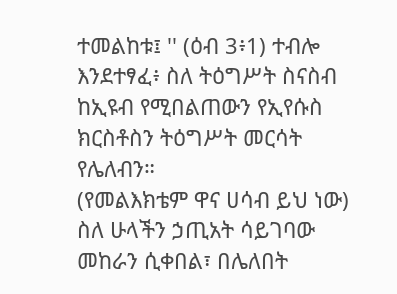ተመልከቱ፤ '' (ዕብ 3፥1) ተብሎ እንደተፃፈ፥ ስለ ትዕግሥት ስናስብ ከኢዩብ የሚበልጠውን የኢየሱስ ክርስቶስን ትዕግሥት መርሳት የሌለብን።
(የመልእክቴም ዋና ሀሳብ ይህ ነው) ስለ ሁላችን ኃጢአት ሳይገባው መከራን ሲቀበል፣ በሌለበት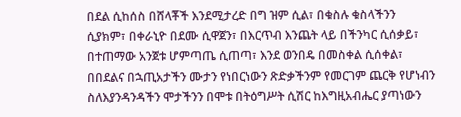በደል ሲከሰስ በሸላቾች እንደሚታረድ በግ ዝም ሲል፣ በቁስሉ ቁስላችንን ሲያክም፣ በቀራኒዮ በደሙ ሲዋጀን፣ በእርጥብ እንጨት ላይ በችንካር ሲሰቃይ፣ በተጠማው አንጀቱ ሆምጣጤ ሲጠጣ፣ እንደ ወንበዴ በመስቀል ሲሰቀል፣ በበደልና በኋጢአታችን ሙታን የነበርነውን ጽድቃችንም የመርገም ጨርቅ የሆነብን ስለእያንዳንዳችን ሞታችንን በሞቱ በትዕግሥት ሲሽር ከእግዚአብሔር ያጣነውን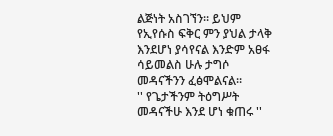ልጅነት አስገኘን። ይህም የኢየሱስ ፍቅር ምን ያህል ታላቅ እንደሆነ ያሳየናል እንድም አፀፋ ሳይመልስ ሁሉ ታግሶ መዳናችንን ፈፅሞልናል።
'' የጌታችንም ትዕግሥት መዳናችሁ እንደ ሆነ ቁጠሩ ''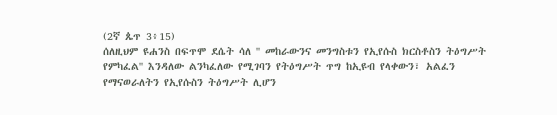(2ኛ ጴጥ 3፥15)
ሰለዚህም ዩሐንስ በፍጥሞ ደሴት ሳለ '' መከራውንና መንግስቱን የኢየሱስ ክርስቶስን ትዕግሥት የምካፈል'' እንዳለው ልንካፈለው የሚገባን የትዕግሥት ጥግ ከኢዩብ የላቀውን፣ አልፈን የማናወራለትን የኢየሱስን ትዕግሥት ሊሆን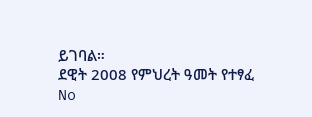ይገባል።
ደዊት 2008 የምህረት ዓመት የተፃፈ
No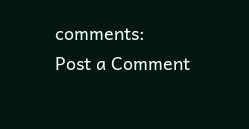comments:
Post a Comment